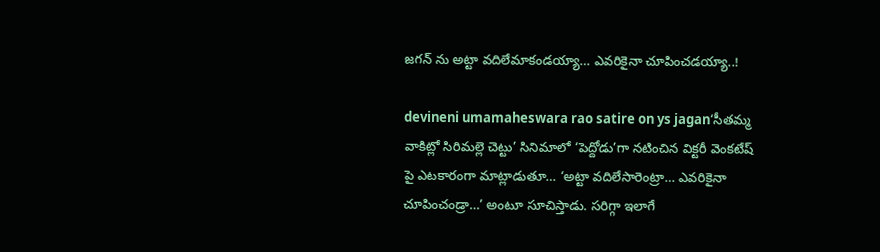జగన్ ను అట్టా వదిలేమాకండయ్యా… ఎవరికైనా చూపించడయ్యా..!

devineni umamaheswara rao satire on ys jagan‘సీతమ్మ వాకిట్లో సిరిమల్లె చెట్టు’ సినిమాలో ‘పెద్దోడు’గా నటించిన విక్టరీ వెంకటేష్ పై ఎటకారంగా మాట్లాడుతూ… ‘అట్టా వదిలేసారెంట్రా… ఎవరికైనా చూపించండ్రా…’ అంటూ సూచిస్తాడు. సరిగ్గా ఇలాగే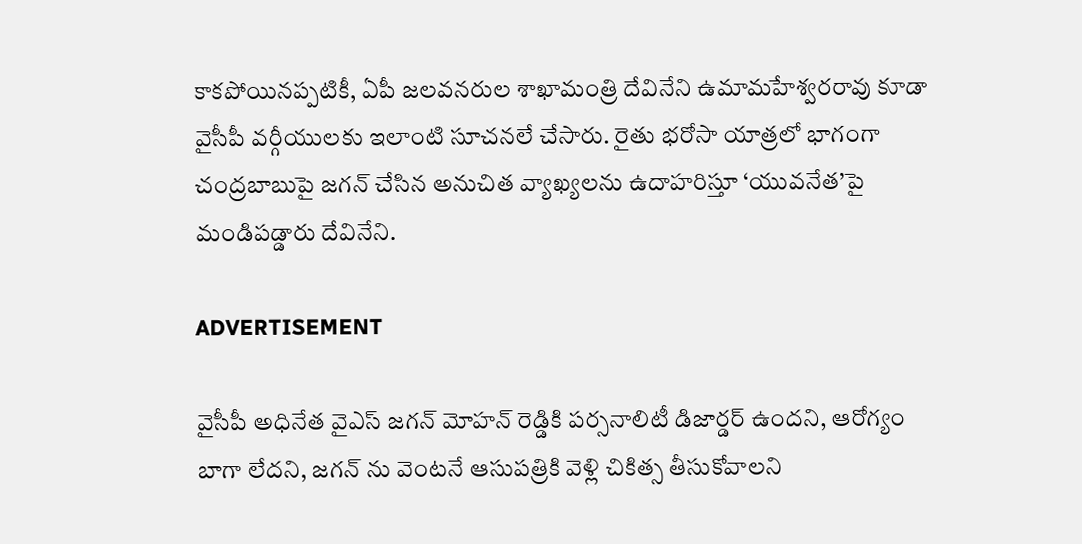కాకపోయినప్పటికీ, ఏపీ జలవనరుల శాఖామంత్రి దేవినేని ఉమామహేశ్వరరావు కూడా వైసీపీ వర్గీయులకు ఇలాంటి సూచనలే చేసారు. రైతు భరోసా యాత్రలో భాగంగా చంద్రబాబుపై జగన్ చేసిన అనుచిత వ్యాఖ్యలను ఉదాహరిస్తూ ‘యువనేత’పై మండిపడ్డారు దేవినేని.

ADVERTISEMENT

వైసీపీ అధినేత వైఎస్ జగన్ మోహన్ రెడ్డికి పర్సనాలిటీ డిజార్డర్ ఉందని, ఆరోగ్యం బాగా లేదని, జగన్ ను వెంటనే ఆసుపత్రికి వెళ్లి చికిత్స తీసుకోవాలని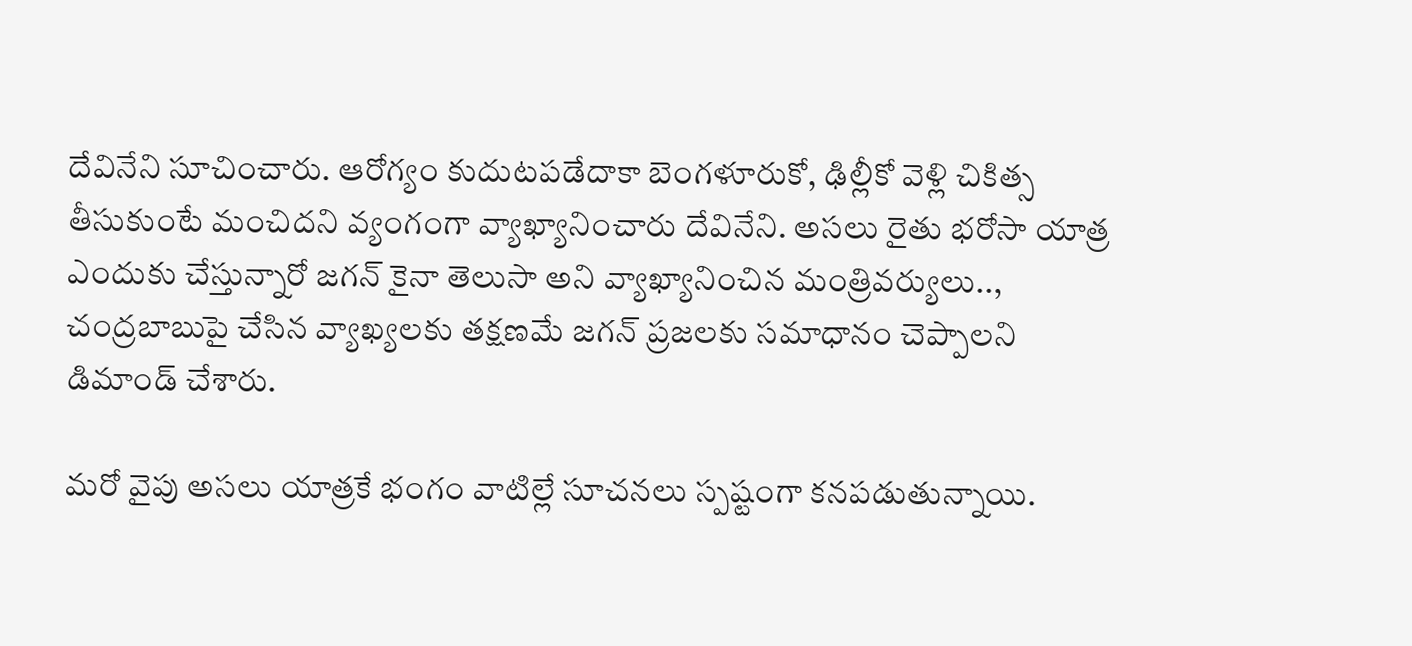దేవినేని సూచించారు. ఆరోగ్యం కుదుటపడేదాకా బెంగళూరుకో, ఢిల్లీకో వెళ్లి చికిత్స తీసుకుంటే మంచిదని వ్యంగంగా వ్యాఖ్యానించారు దేవినేని. అసలు రైతు భరోసా యాత్ర ఎందుకు చేస్తున్నారో జగన్ కైనా తెలుసా అని వ్యాఖ్యానించిన మంత్రివర్యులు.., చంద్రబాబుపై చేసిన వ్యాఖ్యలకు తక్షణమే జగన్ ప్రజలకు సమాధానం చెప్పాలని డిమాండ్ చేశారు.

మరో వైపు అసలు యాత్రకే భంగం వాటిల్లే సూచనలు స్పష్టంగా కనపడుతున్నాయి.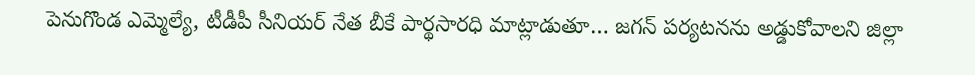పెనుగొండ ఎమ్మెల్యే, టీడీపీ సీనియర్ నేత బీకే పార్థసారధి మాట్లాడుతూ… జగన్ పర్యటనను అడ్డుకోవాలని జిల్లా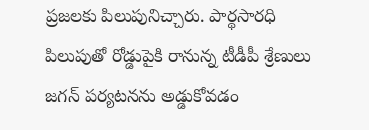ప్రజలకు పిలుపునిచ్చారు. పార్థసారధి పిలుపుతో రోడ్డుపైకి రానున్న టీడీపీ శ్రేణులు జగన్ పర్యటనను అడ్డుకోవడం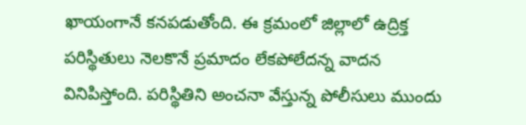ఖాయంగానే కనపడుతోంది. ఈ క్రమంలో జిల్లాలో ఉద్రిక్త పరిస్థితులు నెలకొనే ప్రమాదం లేకపోలేదన్న వాదన వినిపిస్తోంది. పరిస్థితిని అంచనా వేస్తున్న పోలీసులు ముందు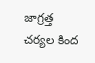జాగ్రత్త చర్యల కింద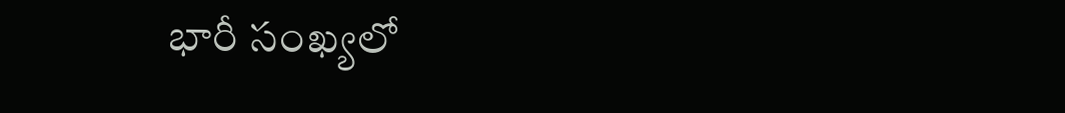భారీ సంఖ్యలో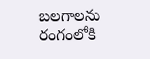బలగాలను రంగంలోకి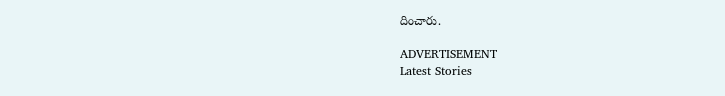దించారు.

ADVERTISEMENT
Latest Stories